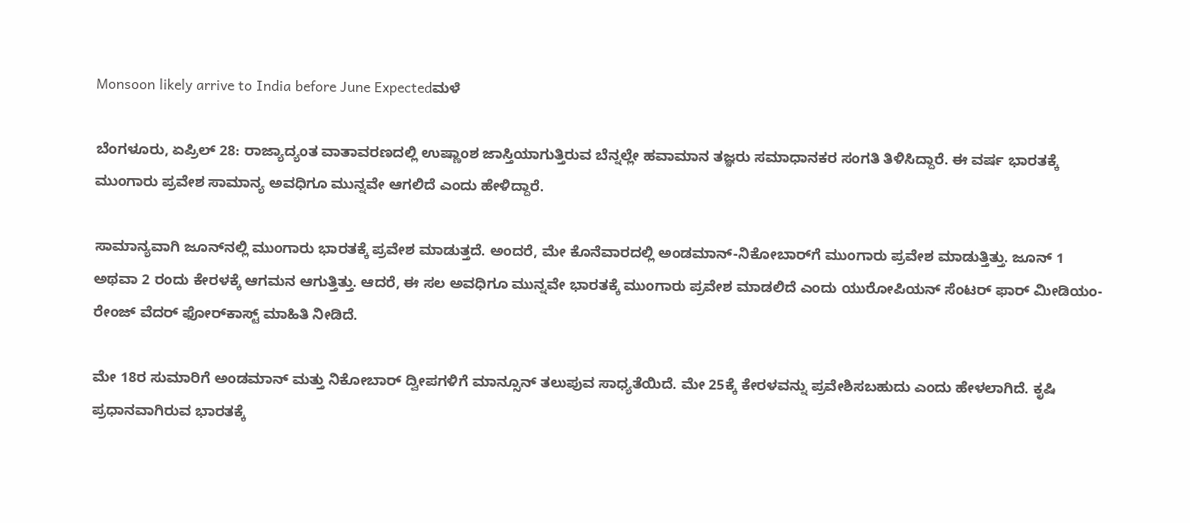Monsoon likely arrive to India before June Expectedಮಳೆ

ಬೆಂಗಳೂರು, ಏಪ್ರಿಲ್‌ 28: ರಾಜ್ಯಾದ್ಯಂತ ವಾತಾವರಣದಲ್ಲಿ ಉಷ್ಣಾಂಶ ಜಾಸ್ತಿಯಾಗುತ್ತಿರುವ ಬೆನ್ನಲ್ಲೇ ಹವಾಮಾನ ತಜ್ಞರು ಸಮಾಧಾನಕರ ಸಂಗತಿ ತಿಳಿಸಿದ್ದಾರೆ. ಈ ವರ್ಷ ಭಾರತಕ್ಕೆ ಮುಂಗಾರು ಪ್ರವೇಶ ಸಾಮಾನ್ಯ ಅವಧಿಗೂ ಮುನ್ನವೇ ಆಗಲಿದೆ ಎಂದು ಹೇಳಿದ್ದಾರೆ.

ಸಾಮಾನ್ಯವಾಗಿ ಜೂನ್‌ನಲ್ಲಿ ಮುಂಗಾರು ಭಾರತಕ್ಕೆ ಪ್ರವೇಶ ಮಾಡುತ್ತದೆ. ಅಂದರೆ, ಮೇ ಕೊನೆವಾರದಲ್ಲಿ ಅಂಡಮಾನ್‌-ನಿಕೋಬಾರ್‌ಗೆ ಮುಂಗಾರು ಪ್ರವೇಶ ಮಾಡುತ್ತಿತ್ತು. ಜೂನ್‌ 1 ಅಥವಾ 2 ರಂದು ಕೇರಳಕ್ಕೆ ಆಗಮನ ಆಗುತ್ತಿತ್ತು. ಆದರೆ, ಈ ಸಲ ಅವಧಿಗೂ ಮುನ್ನವೇ ಭಾರತಕ್ಕೆ ಮುಂಗಾರು ಪ್ರವೇಶ ಮಾಡಲಿದೆ ಎಂದು ಯುರೋಪಿಯನ್‌ ಸೆಂಟರ್‌ ಫಾರ್‌ ಮೀಡಿಯಂ-ರೇಂಜ್‌ ವೆದರ್‌ ಫೋರ್‌ಕಾಸ್ಟ್‌ ಮಾಹಿತಿ ನೀಡಿದೆ.

ಮೇ 18ರ ಸುಮಾರಿಗೆ ಅಂಡಮಾನ್‌ ಮತ್ತು ನಿಕೋಬಾರ್‌ ದ್ವೀಪಗಳಿಗೆ ಮಾನ್ಸೂನ್‌ ತಲುಪುವ ಸಾಧ್ಯತೆಯಿದೆ. ಮೇ 25ಕ್ಕೆ ಕೇರಳವನ್ನು ಪ್ರವೇಶಿಸಬಹುದು ಎಂದು ಹೇಳಲಾಗಿದೆ. ಕೃಷಿ ಪ್ರಧಾನವಾಗಿರುವ ಭಾರತಕ್ಕೆ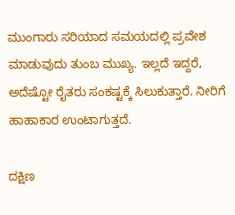ಮುಂಗಾರು ಸರಿಯಾದ ಸಮಯದಲ್ಲಿ ಪ್ರವೇಶ ಮಾಡುವುದು ತುಂಬ ಮುಖ್ಯ. ಇಲ್ಲದೆ ಇದ್ದರೆ, ಅದೆಷ್ಟೋ ರೈತರು ಸಂಕಷ್ಟಕ್ಕೆ ಸಿಲುಕುತ್ತಾರೆ. ನೀರಿಗೆ ಹಾಹಾಕಾರ ಉಂಟಾಗುತ್ತದೆ.

ದಕ್ಷಿಣ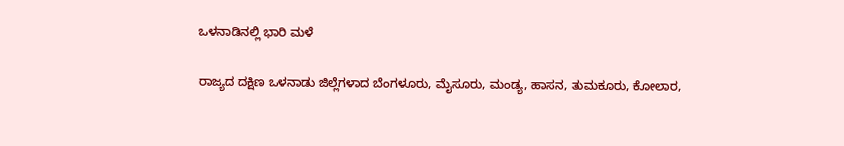ಒಳನಾಡಿನಲ್ಲಿ ಭಾರಿ ಮಳೆ

ರಾಜ್ಯದ ದಕ್ಷಿಣ ಒಳನಾಡು ಜಿಲ್ಲೆಗಳಾದ ಬೆಂಗಳೂರು, ಮೈಸೂರು, ಮಂಡ್ಯ, ಹಾಸನ, ತುಮಕೂರು, ಕೋಲಾರ,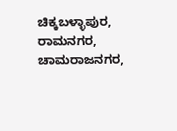ಚಿಕ್ಕಬಳ್ಳಾಪುರ, ರಾಮನಗರ, ಚಾಮರಾಜನಗರ,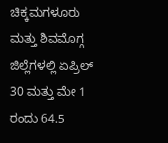ಚಿಕ್ಕಮಗಳೂರು ಮತ್ತು ಶಿವಮೊಗ್ಗ ಜಿಲ್ಲೆಗಳಲ್ಲಿ ಏಪ್ರಿಲ್‌ 30 ಮತ್ತು ಮೇ 1 ರಂದು 64.5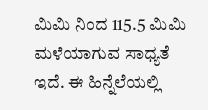ಮಿಮಿ ನಿಂದ 115.5 ಮಿಮಿ ಮಳೆಯಾಗುವ ಸಾಧ್ಯತೆ ಇದೆ. ಈ ಹಿನ್ನೆಲೆಯಲ್ಲಿ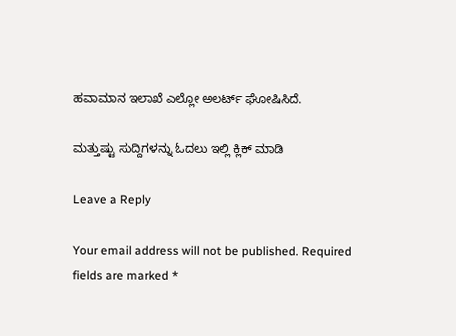ಹವಾಮಾನ ಇಲಾಖೆ ಎಲ್ಲೋ ಅಲರ್ಟ್‌ ಘೋಷಿಸಿದೆ.

ಮತ್ತುಷ್ಟು ಸುದ್ದಿಗಳನ್ನು ಓದಲು ಇಲ್ಲಿ ಕ್ಲಿಕ್‌ ಮಾಡಿ

Leave a Reply

Your email address will not be published. Required fields are marked *